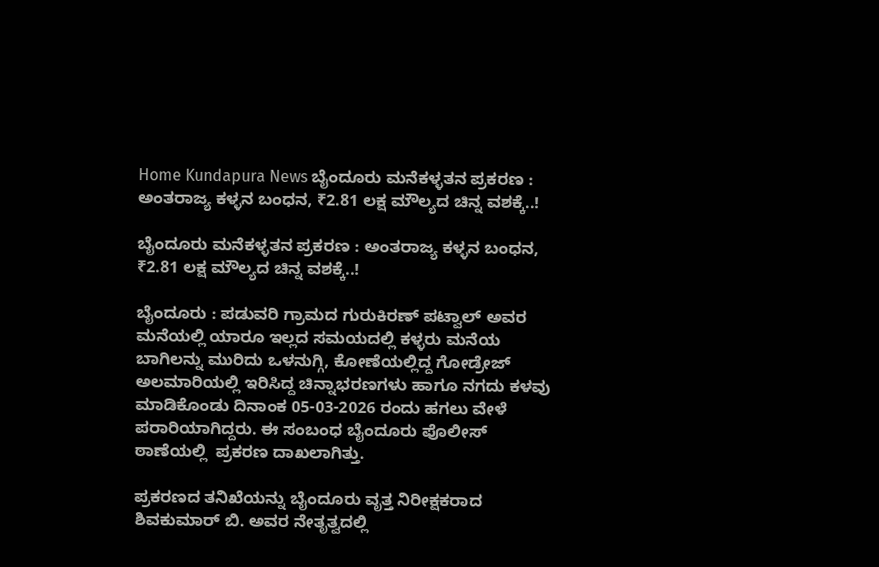Home Kundapura News ಬೈಂದೂರು ಮನೆಕಳ್ಳತನ ಪ್ರಕರಣ : ಅಂತರಾಜ್ಯ ಕಳ್ಳನ ಬಂಧನ, ₹2.81 ಲಕ್ಷ ಮೌಲ್ಯದ ಚಿನ್ನ ವಶಕ್ಕೆ..!

ಬೈಂದೂರು ಮನೆಕಳ್ಳತನ ಪ್ರಕರಣ : ಅಂತರಾಜ್ಯ ಕಳ್ಳನ ಬಂಧನ, ₹2.81 ಲಕ್ಷ ಮೌಲ್ಯದ ಚಿನ್ನ ವಶಕ್ಕೆ..!

ಬೈಂದೂರು : ಪಡುವರಿ ಗ್ರಾಮದ ಗುರುಕಿರಣ್‌ ಪಟ್ವಾಲ್‌ ಅವರ ಮನೆಯಲ್ಲಿ ಯಾರೂ ಇಲ್ಲದ ಸಮಯದಲ್ಲಿ ಕಳ್ಳರು ಮನೆಯ ಬಾಗಿಲನ್ನು ಮುರಿದು ಒಳನುಗ್ಗಿ, ಕೋಣೆಯಲ್ಲಿದ್ದ ಗೋಡ್ರೇಜ್‌ ಅಲಮಾರಿಯಲ್ಲಿ ಇರಿಸಿದ್ದ ಚಿನ್ನಾಭರಣಗಳು ಹಾಗೂ ನಗದು ಕಳವು ಮಾಡಿಕೊಂಡು ದಿನಾಂಕ 05-03-2026 ರಂದು ಹಗಲು ವೇಳೆ ಪರಾರಿಯಾಗಿದ್ದರು. ಈ ಸಂಬಂಧ ಬೈಂದೂರು ಪೊಲೀಸ್ ಠಾಣೆಯಲ್ಲಿ  ಪ್ರಕರಣ ದಾಖಲಾಗಿತ್ತು.

ಪ್ರಕರಣದ ತನಿಖೆಯನ್ನು ಬೈಂದೂರು ವೃತ್ತ ನಿರೀಕ್ಷಕರಾದ ಶಿವಕುಮಾರ್‌ ಬಿ. ಅವರ ನೇತೃತ್ವದಲ್ಲಿ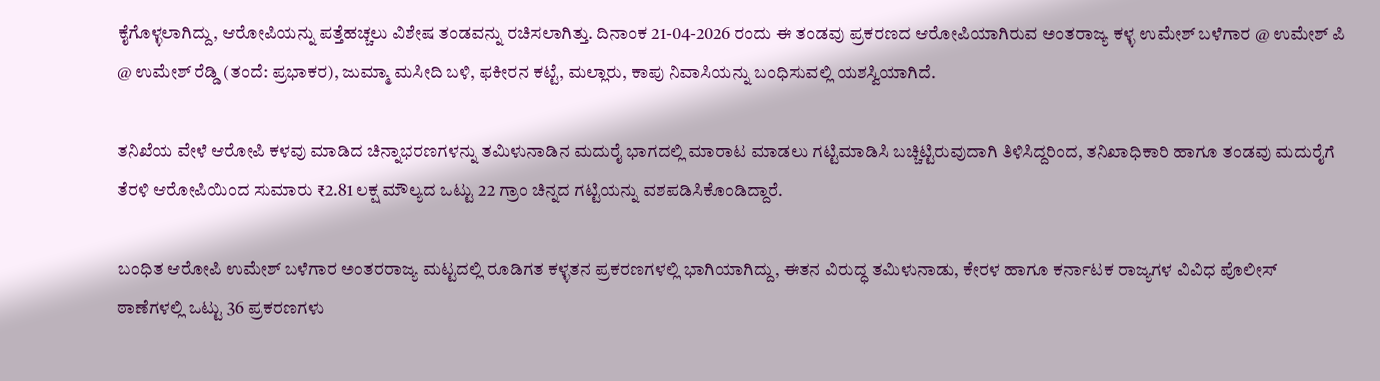ಕೈಗೊಳ್ಳಲಾಗಿದ್ದು, ಆರೋಪಿಯನ್ನು ಪತ್ತೆಹಚ್ಚಲು ವಿಶೇಷ ತಂಡವನ್ನು ರಚಿಸಲಾಗಿತ್ತು. ದಿನಾಂಕ 21-04-2026 ರಂದು ಈ ತಂಡವು ಪ್ರಕರಣದ ಆರೋಪಿಯಾಗಿರುವ ಅಂತರಾಜ್ಯ ಕಳ್ಳ ಉಮೇಶ್‌ ಬಳೆಗಾರ @ ಉಮೇಶ್‌ ಪಿ @ ಉಮೇಶ್‌ ರೆಡ್ಡಿ (ತಂದೆ: ಪ್ರಭಾಕರ), ಜುಮ್ಮಾ ಮಸೀದಿ ಬಳಿ, ಫಕೀರನ ಕಟ್ಟೆ, ಮಲ್ಲಾರು, ಕಾಪು ನಿವಾಸಿಯನ್ನು ಬಂಧಿಸುವಲ್ಲಿ ಯಶಸ್ವಿಯಾಗಿದೆ.

ತನಿಖೆಯ ವೇಳೆ ಆರೋಪಿ ಕಳವು ಮಾಡಿದ ಚಿನ್ನಾಭರಣಗಳನ್ನು ತಮಿಳುನಾಡಿನ ಮದುರೈ ಭಾಗದಲ್ಲಿ ಮಾರಾಟ ಮಾಡಲು ಗಟ್ಟಿಮಾಡಿಸಿ ಬಚ್ಚಿಟ್ಟಿರುವುದಾಗಿ ತಿಳಿಸಿದ್ದರಿಂದ, ತನಿಖಾಧಿಕಾರಿ ಹಾಗೂ ತಂಡವು ಮದುರೈಗೆ ತೆರಳಿ ಆರೋಪಿಯಿಂದ ಸುಮಾರು ₹2.81 ಲಕ್ಷ ಮೌಲ್ಯದ ಒಟ್ಟು 22 ಗ್ರಾಂ ಚಿನ್ನದ ಗಟ್ಟಿಯನ್ನು ವಶಪಡಿಸಿಕೊಂಡಿದ್ದಾರೆ.

ಬಂಧಿತ ಆರೋಪಿ ಉಮೇಶ್‌ ಬಳೆಗಾರ ಅಂತರರಾಜ್ಯ ಮಟ್ಟದಲ್ಲಿ ರೂಡಿಗತ ಕಳ್ಳತನ ಪ್ರಕರಣಗಳಲ್ಲಿ ಭಾಗಿಯಾಗಿದ್ದು, ಈತನ ವಿರುದ್ಧ ತಮಿಳುನಾಡು, ಕೇರಳ ಹಾಗೂ ಕರ್ನಾಟಕ ರಾಜ್ಯಗಳ ವಿವಿಧ ಪೊಲೀಸ್ ಠಾಣೆಗಳಲ್ಲಿ ಒಟ್ಟು 36 ಪ್ರಕರಣಗಳು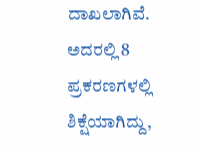ದಾಖಲಾಗಿವೆ. ಅದರಲ್ಲಿ 8 ಪ್ರಕರಣಗಳಲ್ಲಿ ಶಿಕ್ಷೆಯಾಗಿದ್ದು,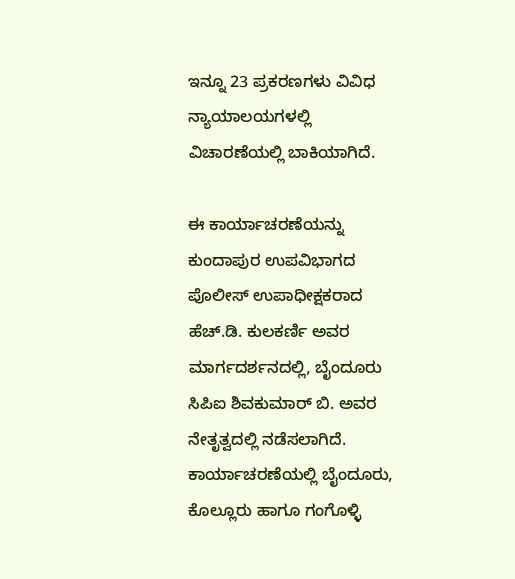ಇನ್ನೂ 23 ಪ್ರಕರಣಗಳು ವಿವಿಧ ನ್ಯಾಯಾಲಯಗಳಲ್ಲಿ ವಿಚಾರಣೆಯಲ್ಲಿ ಬಾಕಿಯಾಗಿದೆ.

ಈ ಕಾರ್ಯಾಚರಣೆಯನ್ನು ಕುಂದಾಪುರ ಉಪವಿಭಾಗದ ಪೊಲೀಸ್ ಉಪಾಧೀಕ್ಷಕರಾದ ಹೆಚ್.ಡಿ. ಕುಲಕರ್ಣಿ ಅವರ ಮಾರ್ಗದರ್ಶನದಲ್ಲಿ, ಬೈಂದೂರು ಸಿಪಿಐ ಶಿವಕುಮಾರ್‌ ಬಿ. ಅವರ ನೇತೃತ್ವದಲ್ಲಿ ನಡೆಸಲಾಗಿದೆ. ಕಾರ್ಯಾಚರಣೆಯಲ್ಲಿ ಬೈಂದೂರು, ಕೊಲ್ಲೂರು ಹಾಗೂ ಗಂಗೊಳ್ಳಿ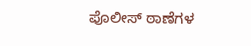ಪೊಲೀಸ್ ಠಾಣೆಗಳ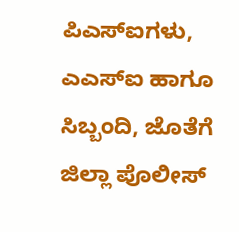ಪಿಎಸ್‌ಐಗಳು, ಎಎಸ್‌ಐ ಹಾಗೂ ಸಿಬ್ಬಂದಿ, ಜೊತೆಗೆ ಜಿಲ್ಲಾ ಪೊಲೀಸ್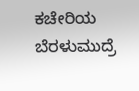ಕಚೇರಿಯ ಬೆರಳುಮುದ್ರೆ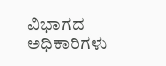ವಿಭಾಗದ ಅಧಿಕಾರಿಗಳು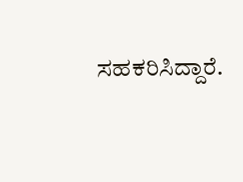ಸಹಕರಿಸಿದ್ದಾರೆ.